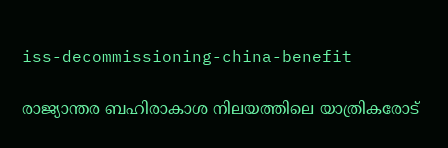iss-decommissioning-china-benefit

രാജ്യാന്തര ബഹിരാകാശ നിലയത്തിലെ യാത്രികരോട്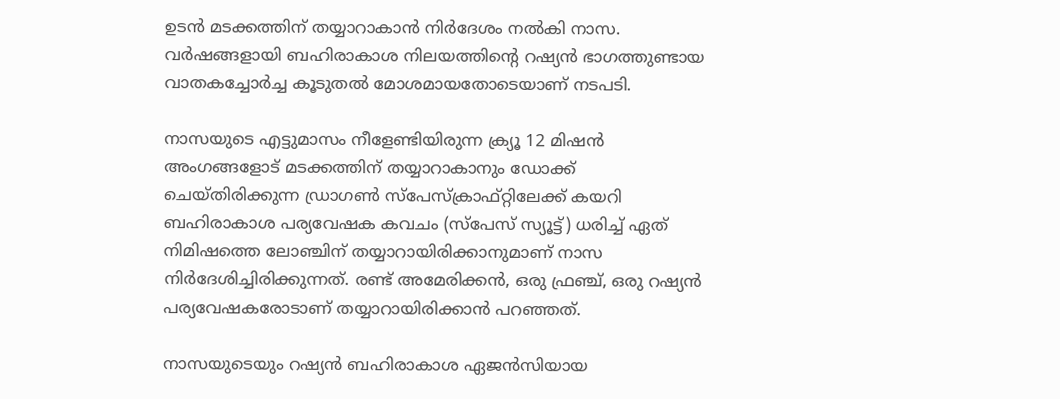ഉടന്‍ മടക്കത്തിന് തയ്യാറാകാന്‍ നിര്‍ദേശം നല്‍കി നാസ. വര്‍ഷങ്ങളായി ബഹിരാകാശ നിലയത്തിന്‍റെ റഷ്യന്‍ ഭാഗത്തുണ്ടായ വാതകച്ചോര്‍ച്ച കൂടുതല്‍ മോശമായതോടെയാണ് നടപടി.

നാസയുടെ എട്ടുമാസം നീളേണ്ടിയിരുന്ന ക്ര്യൂ 12 മിഷന്‍ അംഗങ്ങളോട് മടക്കത്തിന് തയ്യാറാകാനും ഡോക്ക് ചെയ്തിരിക്കുന്ന ഡ്രാഗണ്‍ സ്പേസ്ക്രാഫ്റ്റിലേക്ക് കയറി ബഹിരാകാശ പര്യവേഷക കവചം (സ്പേസ് സ്യൂട്ട്) ധരിച്ച് ഏത് നിമിഷത്തെ ലോഞ്ചിന് തയ്യാറായിരിക്കാനുമാണ് നാസ നിര്‍ദേശിച്ചിരിക്കുന്നത്. രണ്ട് അമേരിക്കന്‍, ഒരു ഫ്രഞ്ച്, ഒരു റഷ്യന്‍ പര്യവേഷകരോടാണ് തയ്യാറായിരിക്കാന്‍ പറഞ്ഞത്.

നാസയുടെയും റഷ്യന്‍ ബഹിരാകാശ ഏജന്‍സിയായ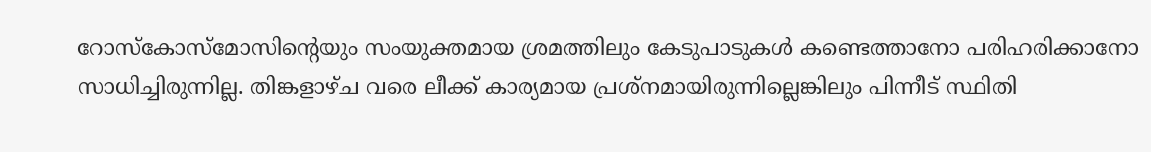റോസ്കോസ്മോസിന്‍റെയും സംയുക്തമായ ശ്രമത്തിലും കേടുപാടുകള്‍ കണ്ടെത്താനോ പരിഹരിക്കാനോ സാധിച്ചിരുന്നില്ല. തിങ്കളാഴ്ച വരെ ലീക്ക് കാര്യമായ പ്രശ്നമായിരുന്നില്ലെങ്കിലും പിന്നീട് സ്ഥിതി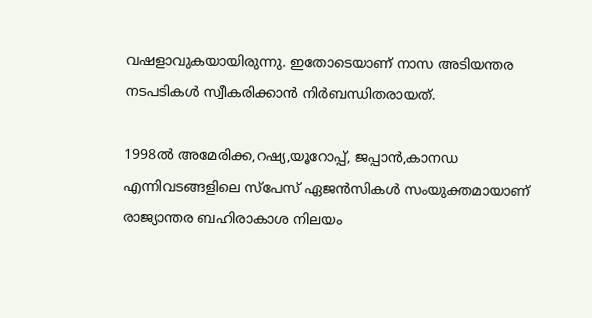വഷളാവുകയായിരുന്നു. ഇതോടെയാണ് നാസ അടിയന്തര നടപടികള്‍ സ്വീകരിക്കാന്‍ നിര്‍ബന്ധിതരായത്.

1998ല്‍ അമേരിക്ക,റഷ്യ,യൂറോപ്പ്, ജപ്പാന്‍,കാനഡ എന്നിവടങ്ങളിലെ സ്പേസ് ഏജന്‍സികള്‍ സംയുക്തമായാണ് രാജ്യാന്തര ബഹിരാകാശ നിലയം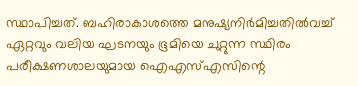സ്ഥാപിച്ചത്. ബഹിരാകാശത്തെ മനുഷ്യനിർമിച്ചതില്‍വച്ച് ഏറ്റവും വലിയ ഘടനയും ഭൂമിയെ ചുറ്റുന്ന സ്ഥിരം പരീക്ഷണശാലയുമായ ഐഎസ്എസിന്റെ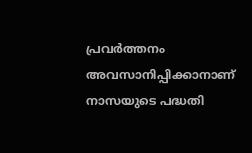പ്രവർത്തനം അവസാനിപ്പിക്കാനാണ് നാസയുടെ പദ്ധതി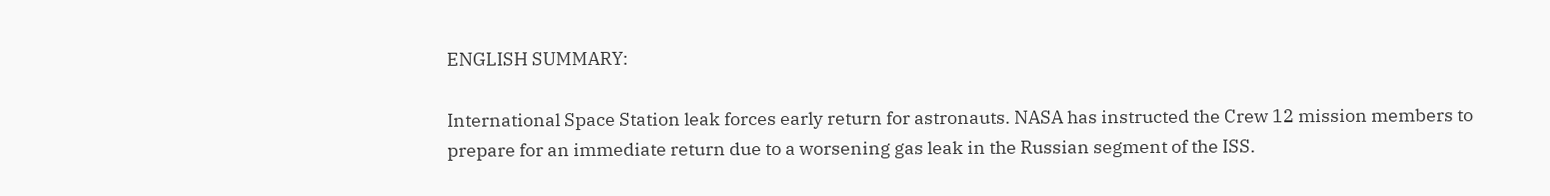ENGLISH SUMMARY:

International Space Station leak forces early return for astronauts. NASA has instructed the Crew 12 mission members to prepare for an immediate return due to a worsening gas leak in the Russian segment of the ISS.